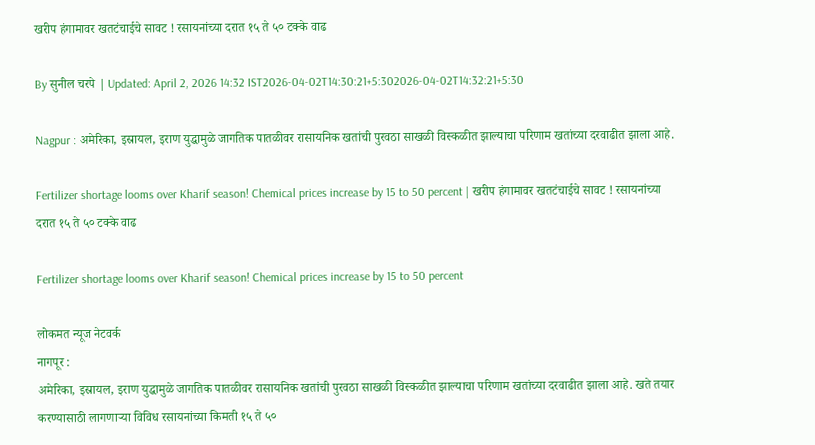खरीप हंगामावर खतटंचाईचे सावट ! रसायनांच्या दरात १५ ते ५० टक्के वाढ

By सुनील चरपे | Updated: April 2, 2026 14:32 IST2026-04-02T14:30:21+5:302026-04-02T14:32:21+5:30

Nagpur : अमेरिका, इस्रायल, इराण युद्धामुळे जागतिक पातळीवर रासायनिक खतांची पुरवठा साखळी विस्कळीत झाल्याचा परिणाम खतांच्या दरवाढीत झाला आहे.

Fertilizer shortage looms over Kharif season! Chemical prices increase by 15 to 50 percent | खरीप हंगामावर खतटंचाईचे सावट ! रसायनांच्या दरात १५ ते ५० टक्के वाढ

Fertilizer shortage looms over Kharif season! Chemical prices increase by 15 to 50 percent

लोकमत न्यूज नेटवर्क
नागपूर :
अमेरिका, इस्रायल, इराण युद्धामुळे जागतिक पातळीवर रासायनिक खतांची पुरवठा साखळी विस्कळीत झाल्याचा परिणाम खतांच्या दरवाढीत झाला आहे. खते तयार करण्यासाठी लागणाऱ्या विविध रसायनांच्या किमती १५ ते ५०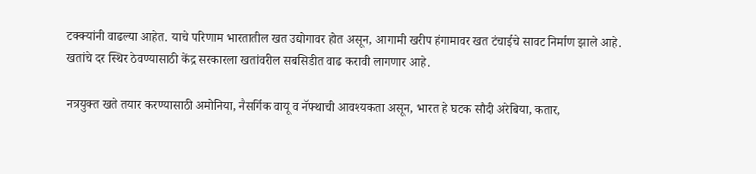टक्क्यांनी वाढल्या आहेत. याचे परिणाम भारतातील खत उद्योगावर होत असून, आगामी खरीप हंगामावर खत टंचाईचे सावट निर्माण झाले आहे. खतांचे दर स्थिर ठेवण्यासाठी केंद्र सरकारला खतांवरील सबसिडीत वाढ करावी लागणार आहे.

नत्रयुक्त खते तयार करण्यासाठी अमोनिया, नैसर्गिक वायू व नॅफ्थाची आवश्यकता असून, भारत हे घटक सौदी अरेबिया, कतार,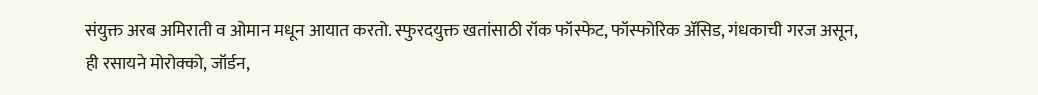संयुक्त अरब अमिराती व ओमान मधून आयात करतो. स्फुरदयुक्त खतांसाठी रॉक फॉस्फेट, फॉस्फोरिक ॲसिड, गंधकाची गरज असून, ही रसायने मोरोक्को, जॉर्डन,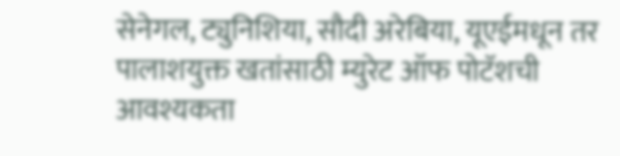सेनेगल, ट्युनिशिया, सौदी अरेबिया, यूएईमधून तर पालाशयुक्त खतांसाठी म्युरेट ऑफ पोटॅशची आवश्यकता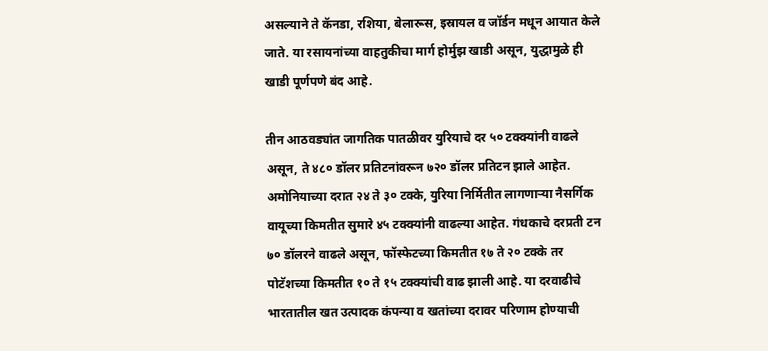असल्याने ते कॅनडा, रशिया, बेलारूस, इस्रायल व जॉर्डन मधून आयात केले जाते. या रसायनांच्या वाहतुकीचा मार्ग होर्मुझ खाडी असून, युद्धामुळे ही खाडी पूर्णपणे बंद आहे.

तीन आठवड्यांत जागतिक पातळीवर युरियाचे दर ५० टक्क्यांनी वाढले असून, ते ४८० डॉलर प्रतिटनांवरून ७२० डॉलर प्रतिटन झाले आहेत. अमोनियाच्या दरात २४ ते ३० टक्के, युरिया निर्मितीत लागणाऱ्या नैसर्गिक वायूच्या किमतीत सुमारे ४५ टक्क्यांनी वाढल्या आहेत. गंधकाचे दरप्रती टन ७० डॉलरने वाढले असून, फॉस्फेटच्या किमतीत १७ ते २० टक्के तर पोटॅशच्या किमतीत १० ते १५ टक्क्यांची वाढ झाली आहे. या दरवाढीचे भारतातील खत उत्पादक कंपन्या व खतांच्या दरावर परिणाम होण्याची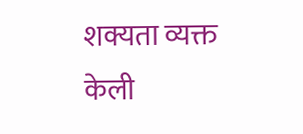शक्यता व्यक्त केली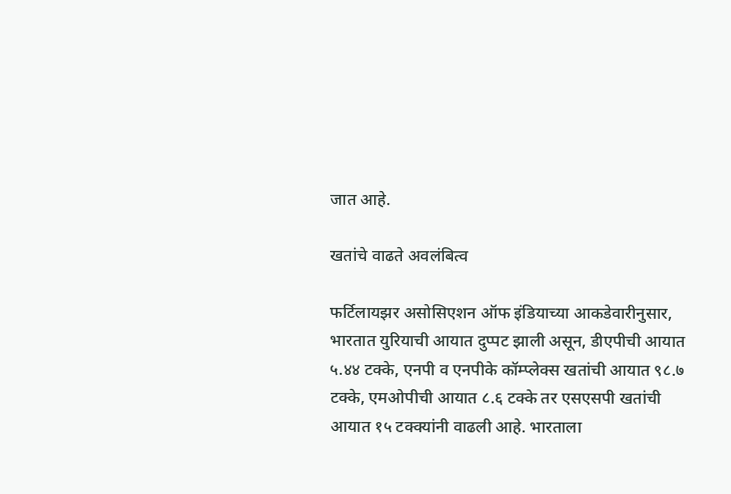जात आहे.

खतांचे वाढते अवलंबित्व

फर्टिलायझर असोसिएशन ऑफ इंडियाच्या आकडेवारीनुसार, भारतात युरियाची आयात दुप्पट झाली असून, डीएपीची आयात ५.४४ टक्के, एनपी व एनपीके कॉम्प्लेक्स खतांची आयात ९८.७ टक्के, एमओपीची आयात ८.६ टक्के तर एसएसपी खतांची आयात १५ टक्क्यांनी वाढली आहे. भारताला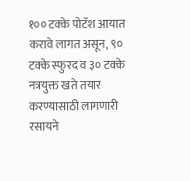१०० टक्के पोटॅश आयात करावे लागत असून, ९० टक्के स्फुरद व ३० टक्के नत्रयुक्त खते तयार करण्यासाठी लागणारी रसायने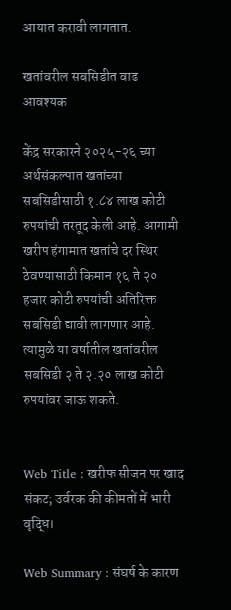आयात करावी लागतात.

खतांवरील सबसिडीत वाढ आवश्यक

केंद्र सरकारने २०२५-२६ च्या अर्थसंकल्पात खतांच्या सबसिडीसाठी १.८४ लाख कोटी रुपयांची तरतूद केली आहे. आगामी खरीप हंगामात खतांचे दर स्थिर ठेवण्यासाठी किमान १६ ते २० हजार कोटी रुपयांची अतिरिक्त सबसिडी द्यावी लागणार आहे. त्यामुळे या वर्षातील खतांवरील सबसिडी २ ते २.२० लाख कोटी रुपयांवर जाऊ शकते.


Web Title : खरीफ सीजन पर खाद संकट; उर्वरक की कीमतों में भारी वृद्धि।

Web Summary : संघर्ष के कारण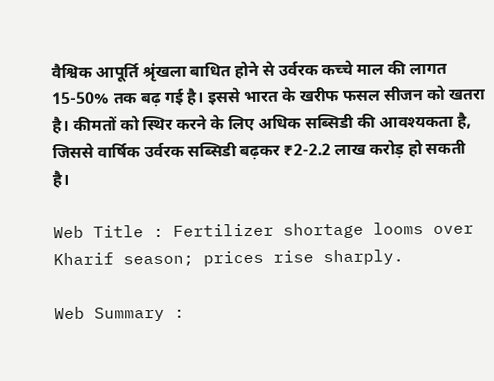वैश्विक आपूर्ति श्रृंखला बाधित होने से उर्वरक कच्चे माल की लागत 15-50% तक बढ़ गई है। इससे भारत के खरीफ फसल सीजन को खतरा है। कीमतों को स्थिर करने के लिए अधिक सब्सिडी की आवश्यकता है, जिससे वार्षिक उर्वरक सब्सिडी बढ़कर ₹2-2.2 लाख करोड़ हो सकती है।

Web Title : Fertilizer shortage looms over Kharif season; prices rise sharply.

Web Summary :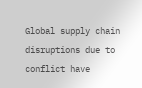Global supply chain disruptions due to conflict have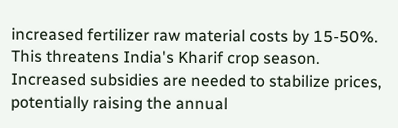increased fertilizer raw material costs by 15-50%. This threatens India's Kharif crop season. Increased subsidies are needed to stabilize prices, potentially raising the annual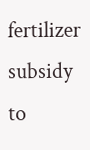fertilizer subsidy to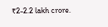₹2-2.2 lakh crore.